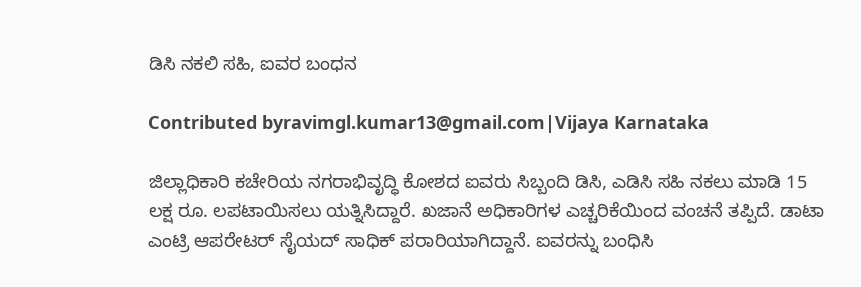ಡಿಸಿ ನಕಲಿ ಸಹಿ, ಐವರ ಬಂಧನ

Contributed byravimgl.kumar13@gmail.com|Vijaya Karnataka

ಜಿಲ್ಲಾಧಿಕಾರಿ ಕಚೇರಿಯ ನಗರಾಭಿವೃದ್ಧಿ ಕೋಶದ ಐವರು ಸಿಬ್ಬಂದಿ ಡಿಸಿ, ಎಡಿಸಿ ಸಹಿ ನಕಲು ಮಾಡಿ 15 ಲಕ್ಷ ರೂ. ಲಪಟಾಯಿಸಲು ಯತ್ನಿಸಿದ್ದಾರೆ. ಖಜಾನೆ ಅಧಿಕಾರಿಗಳ ಎಚ್ಚರಿಕೆಯಿಂದ ವಂಚನೆ ತಪ್ಪಿದೆ. ಡಾಟಾ ಎಂಟ್ರಿ ಆಪರೇಟರ್‌ ಸೈಯದ್‌ ಸಾಧಿಕ್‌ ಪರಾರಿಯಾಗಿದ್ದಾನೆ. ಐವರನ್ನು ಬಂಧಿಸಿ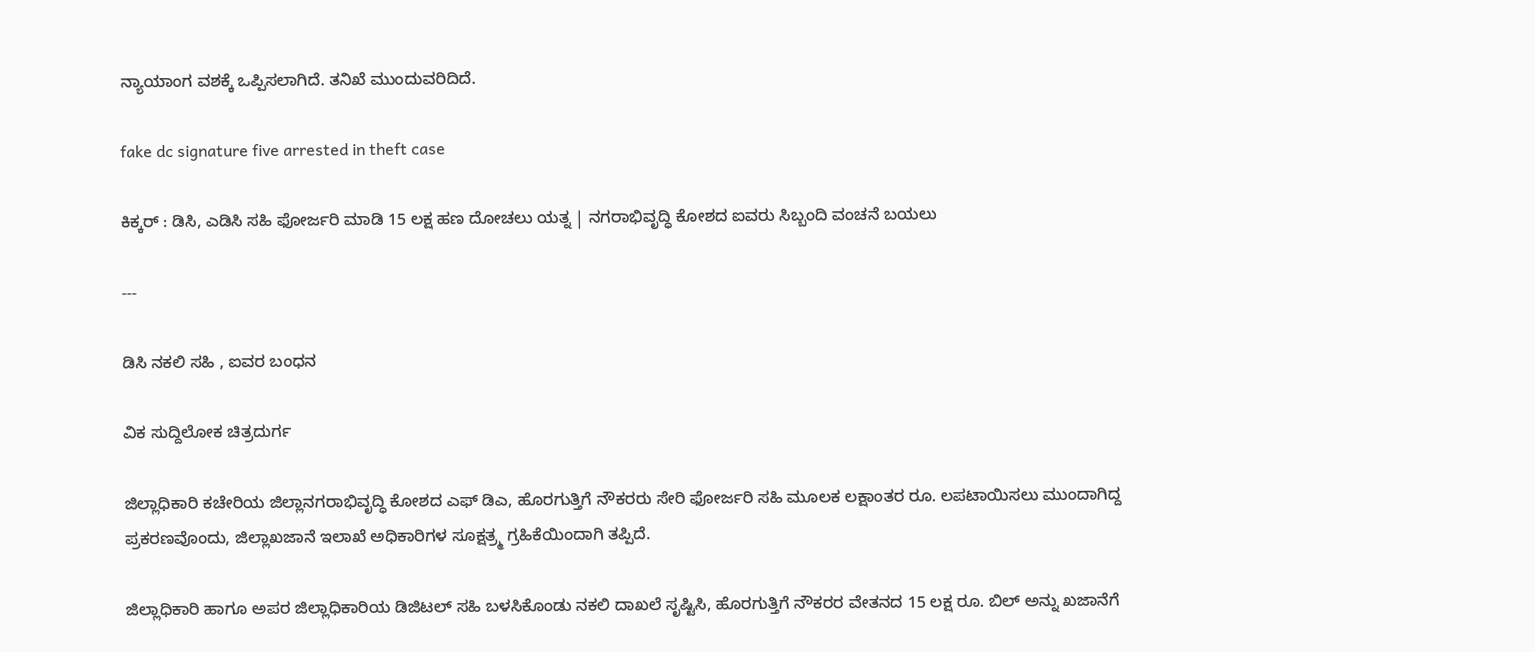ನ್ಯಾಯಾಂಗ ವಶಕ್ಕೆ ಒಪ್ಪಿಸಲಾಗಿದೆ. ತನಿಖೆ ಮುಂದುವರಿದಿದೆ.

fake dc signature five arrested in theft case

ಕಿಕ್ಕರ್ : ಡಿಸಿ, ಎಡಿಸಿ ಸಹಿ ಫೋರ್ಜರಿ ಮಾಡಿ 15 ಲಕ್ಷ ಹಣ ದೋಚಲು ಯತ್ನ | ನಗರಾಭಿವೃದ್ಧಿ ಕೋಶದ ಐವರು ಸಿಬ್ಬಂದಿ ವಂಚನೆ ಬಯಲು

---

ಡಿಸಿ ನಕಲಿ ಸಹಿ , ಐವರ ಬಂಧನ

ವಿಕ ಸುದ್ದಿಲೋಕ ಚಿತ್ರದುರ್ಗ

ಜಿಲ್ಲಾಧಿಕಾರಿ ಕಚೇರಿಯ ಜಿಲ್ಲಾನಗರಾಭಿವೃದ್ಧಿ ಕೋಶದ ಎಫ್ ಡಿಎ, ಹೊರಗುತ್ತಿಗೆ ನೌಕರರು ಸೇರಿ ಫೋರ್ಜರಿ ಸಹಿ ಮೂಲಕ ಲಕ್ಷಾಂತರ ರೂ. ಲಪಟಾಯಿಸಲು ಮುಂದಾಗಿದ್ದ ಪ್ರಕರಣವೊಂದು, ಜಿಲ್ಲಾಖಜಾನೆ ಇಲಾಖೆ ಅಧಿಕಾರಿಗಳ ಸೂಕ್ಷತ್ರ್ಮ ಗ್ರಹಿಕೆಯಿಂದಾಗಿ ತಪ್ಪಿದೆ.

ಜಿಲ್ಲಾಧಿಕಾರಿ ಹಾಗೂ ಅಪರ ಜಿಲ್ಲಾಧಿಕಾರಿಯ ಡಿಜಿಟಲ್ ಸಹಿ ಬಳಸಿಕೊಂಡು ನಕಲಿ ದಾಖಲೆ ಸೃಷ್ಟಿಸಿ, ಹೊರಗುತ್ತಿಗೆ ನೌಕರರ ವೇತನದ 15 ಲಕ್ಷ ರೂ. ಬಿಲ್ ಅನ್ನು ಖಜಾನೆಗೆ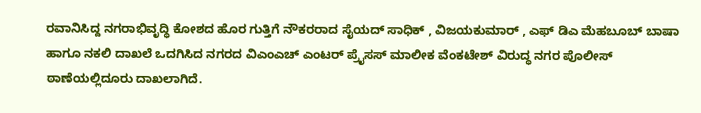ರವಾನಿಸಿದ್ದ ನಗರಾಭಿವೃದ್ಧಿ ಕೋಶದ ಹೊರ ಗುತ್ತಿಗೆ ನೌಕರರಾದ ಸೈಯದ್ ಸಾಧಿಕ್ , ವಿಜಯಕುಮಾರ್ , ಎಫ್ ಡಿಎ ಮೆಹಬೂಬ್ ಬಾಷಾ ಹಾಗೂ ನಕಲಿ ದಾಖಲೆ ಒದಗಿಸಿದ ನಗರದ ವಿಎಂಎಚ್ ಎಂಟರ್ ಪ್ರೈಸಸ್ ಮಾಲೀಕ ವೆಂಕಟೇಶ್ ವಿರುದ್ಧ ನಗರ ಪೊಲೀಸ್ ಠಾಣೆಯಲ್ಲಿದೂರು ದಾಖಲಾಗಿದೆ.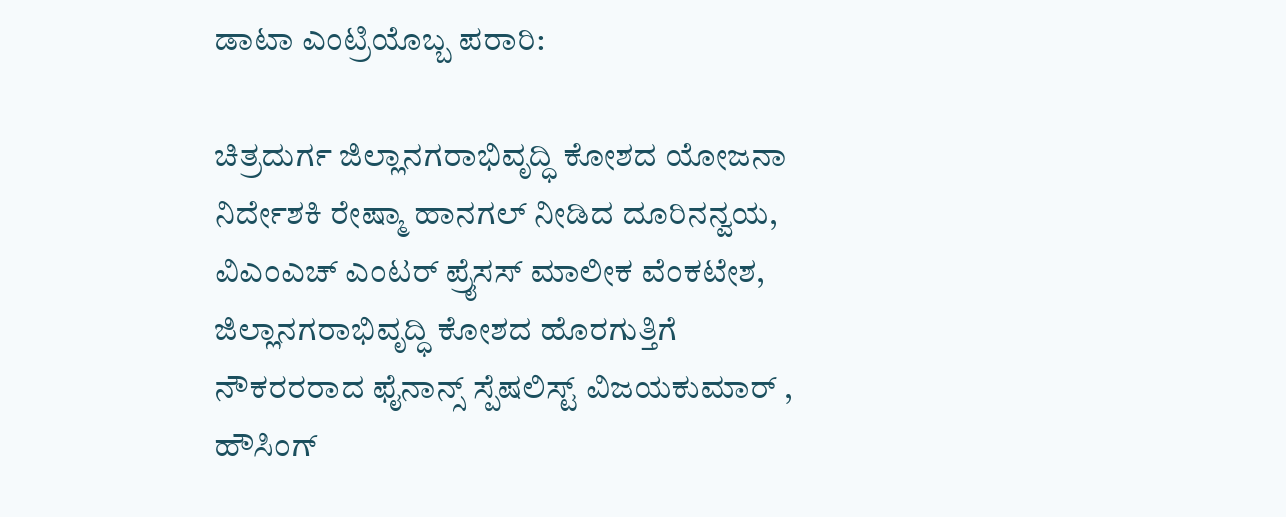ಡಾಟಾ ಎಂಟ್ರಿಯೊಬ್ಬ ಪರಾರಿ:

ಚಿತ್ರದುರ್ಗ ಜಿಲ್ಲಾನಗರಾಭಿವೃದ್ಧಿ ಕೋಶದ ಯೋಜನಾ ನಿರ್ದೇಶಕಿ ರೇಷ್ಮಾ ಹಾನಗಲ್ ನೀಡಿದ ದೂರಿನನ್ವಯ, ವಿಎಂಎಚ್ ಎಂಟರ್ ಪ್ರೈಸಸ್ ಮಾಲೀಕ ವೆಂಕಟೇಶ, ಜಿಲ್ಲಾನಗರಾಭಿವೃದ್ಧಿ ಕೋಶದ ಹೊರಗುತ್ತಿಗೆ ನೌಕರರರಾದ ಫೈನಾನ್ಸ್ ಸ್ಪೆಷಲಿಸ್ಟ್ ವಿಜಯಕುಮಾರ್ , ಹೌಸಿಂಗ್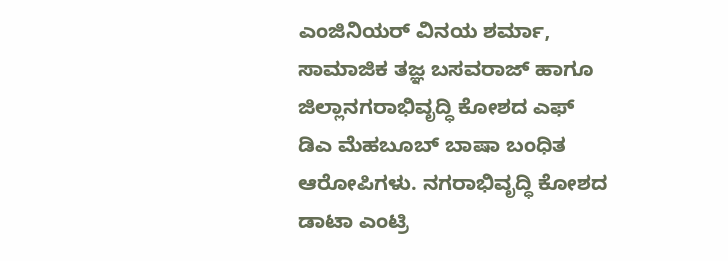ಎಂಜಿನಿಯರ್ ವಿನಯ ಶರ್ಮಾ, ಸಾಮಾಜಿಕ ತಜ್ಞ ಬಸವರಾಜ್ ಹಾಗೂ ಜಿಲ್ಲಾನಗರಾಭಿವೃದ್ಧಿ ಕೋಶದ ಎಫ್ ಡಿಎ ಮೆಹಬೂಬ್ ಬಾಷಾ ಬಂಧಿತ ಆರೋಪಿಗಳು. ನಗರಾಭಿವೃದ್ಧಿ ಕೋಶದ ಡಾಟಾ ಎಂಟ್ರಿ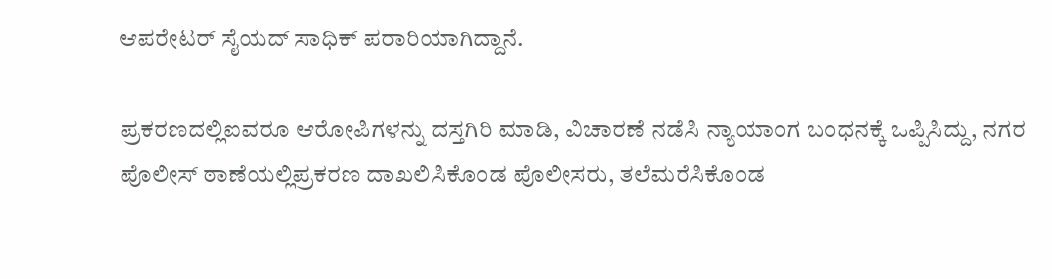ಆಪರೇಟರ್ ಸೈಯದ್ ಸಾಧಿಕ್ ಪರಾರಿಯಾಗಿದ್ದಾನೆ.

ಪ್ರಕರಣದಲ್ಲಿಐವರೂ ಆರೋಪಿಗಳನ್ನು ದಸ್ತಗಿರಿ ಮಾಡಿ, ವಿಚಾರಣೆ ನಡೆಸಿ ನ್ಯಾಯಾಂಗ ಬಂಧನಕ್ಕೆ ಒಪ್ಪಿಸಿದ್ದು, ನಗರ ಪೊಲೀಸ್ ಠಾಣೆಯಲ್ಲಿಪ್ರಕರಣ ದಾಖಲಿಸಿಕೊಂಡ ಪೊಲೀಸರು, ತಲೆಮರೆಸಿಕೊಂಡ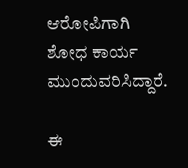ಆರೋಪಿಗಾಗಿ ಶೋಧ ಕಾರ್ಯ ಮುಂದುವರಿಸಿದ್ದಾರೆ.

ಈ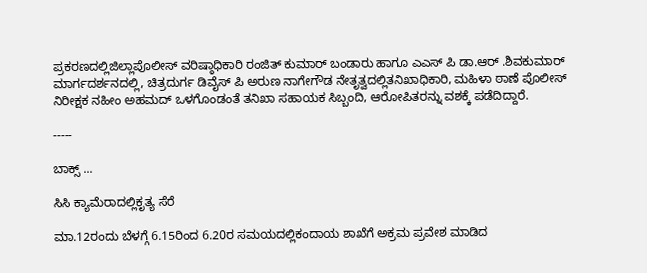ಪ್ರಕರಣದಲ್ಲಿಜಿಲ್ಲಾಪೊಲೀಸ್ ವರಿಷ್ಠಾಧಿಕಾರಿ ರಂಜಿತ್ ಕುಮಾರ್ ಬಂಡಾರು ಹಾಗೂ ಎಎಸ್ ಪಿ ಡಾ.ಆರ್ .ಶಿವಕುಮಾರ್ ಮಾರ್ಗದರ್ಶನದಲ್ಲಿ, ಚಿತ್ರದುರ್ಗ ಡಿವೈಸ್ ಪಿ ಅರುಣ ನಾಗೇಗೌಡ ನೇತೃತ್ವದಲ್ಲಿತನಿಖಾಧಿಕಾರಿ, ಮಹಿಳಾ ಠಾಣೆ ಪೊಲೀಸ್ ನಿರೀಕ್ಷಕ ನಹೀಂ ಅಹಮದ್ ಒಳಗೊಂಡಂತೆ ತನಿಖಾ ಸಹಾಯಕ ಸಿಬ್ಬಂದಿ, ಆರೋಪಿತರನ್ನು ವಶಕ್ಕೆ ಪಡೆದಿದ್ದಾರೆ.

-----

ಬಾಕ್ಸ್ ...

ಸಿಸಿ ಕ್ಯಾಮೆರಾದಲ್ಲಿಕೃತ್ಯ ಸೆರೆ

ಮಾ.12ರಂದು ಬೆಳಗ್ಗೆ 6.15ರಿಂದ 6.20ರ ಸಮಯದಲ್ಲಿಕಂದಾಯ ಶಾಖೆಗೆ ಅಕ್ರಮ ಪ್ರವೇಶ ಮಾಡಿದ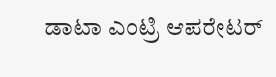ಡಾಟಾ ಎಂಟ್ರಿ ಆಪರೇಟರ್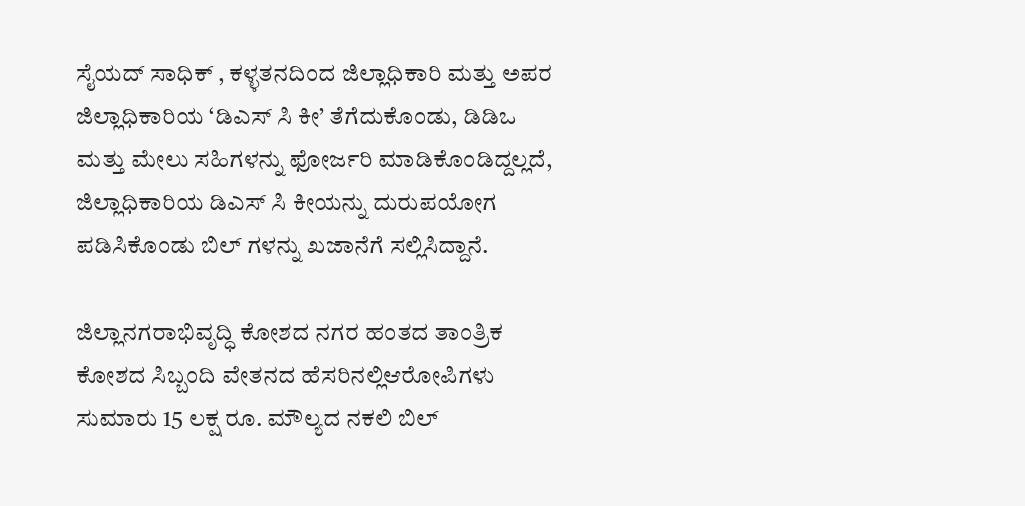ಸೈಯದ್ ಸಾಧಿಕ್ , ಕಳ್ಳತನದಿಂದ ಜಿಲ್ಲಾಧಿಕಾರಿ ಮತ್ತು ಅಪರ ಜಿಲ್ಲಾಧಿಕಾರಿಯ ‘ಡಿಎಸ್ ಸಿ ಕೀ’ ತೆಗೆದುಕೊಂಡು, ಡಿಡಿಒ ಮತ್ತು ಮೇಲು ಸಹಿಗಳನ್ನು ಫೋರ್ಜರಿ ಮಾಡಿಕೊಂಡಿದ್ದಲ್ಲದೆ, ಜಿಲ್ಲಾಧಿಕಾರಿಯ ಡಿಎಸ್ ಸಿ ಕೀಯನ್ನು ದುರುಪಯೋಗ ಪಡಿಸಿಕೊಂಡು ಬಿಲ್ ಗಳನ್ನು ಖಜಾನೆಗೆ ಸಲ್ಲಿಸಿದ್ದಾನೆ.

ಜಿಲ್ಲಾನಗರಾಭಿವೃದ್ಧಿ ಕೋಶದ ನಗರ ಹಂತದ ತಾಂತ್ರಿಕ ಕೋಶದ ಸಿಬ್ಬಂದಿ ವೇತನದ ಹೆಸರಿನಲ್ಲಿಆರೋಪಿಗಳು ಸುಮಾರು 15 ಲಕ್ಷ ರೂ. ಮೌಲ್ಯದ ನಕಲಿ ಬಿಲ್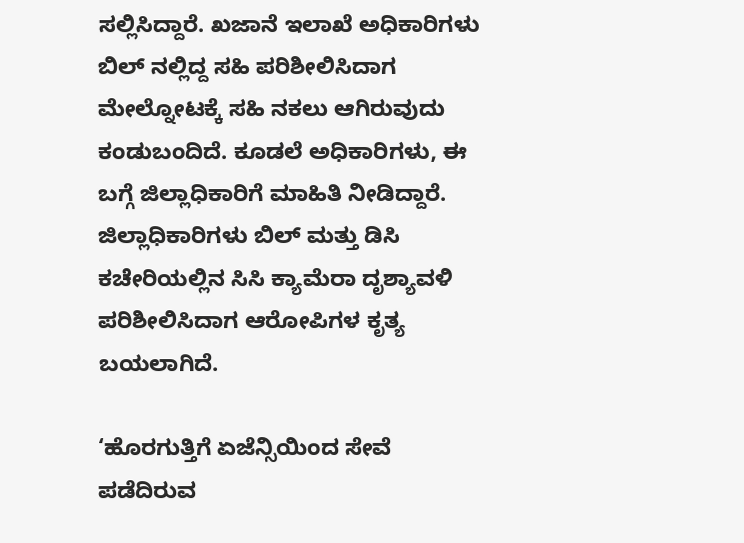ಸಲ್ಲಿಸಿದ್ದಾರೆ. ಖಜಾನೆ ಇಲಾಖೆ ಅಧಿಕಾರಿಗಳು ಬಿಲ್ ನಲ್ಲಿದ್ದ ಸಹಿ ಪರಿಶೀಲಿಸಿದಾಗ ಮೇಲ್ನೋಟಕ್ಕೆ ಸಹಿ ನಕಲು ಆಗಿರುವುದು ಕಂಡುಬಂದಿದೆ. ಕೂಡಲೆ ಅಧಿಕಾರಿಗಳು, ಈ ಬಗ್ಗೆ ಜಿಲ್ಲಾಧಿಕಾರಿಗೆ ಮಾಹಿತಿ ನೀಡಿದ್ದಾರೆ. ಜಿಲ್ಲಾಧಿಕಾರಿಗಳು ಬಿಲ್ ಮತ್ತು ಡಿಸಿ ಕಚೇರಿಯಲ್ಲಿನ ಸಿಸಿ ಕ್ಯಾಮೆರಾ ದೃಶ್ಯಾವಳಿ ಪರಿಶೀಲಿಸಿದಾಗ ಆರೋಪಿಗಳ ಕೃತ್ಯ ಬಯಲಾಗಿದೆ.

‘ಹೊರಗುತ್ತಿಗೆ ಏಜೆನ್ಸಿಯಿಂದ ಸೇವೆ ಪಡೆದಿರುವ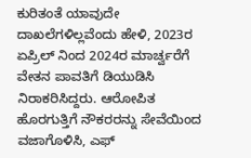ಕುರಿತಂತೆ ಯಾವುದೇ ದಾಖಲೆಗಳಿಲ್ಲವೆಂದು ಹೇಳಿ, 2023ರ ಏಪ್ರಿಲ್ ನಿಂದ 2024ರ ಮಾರ್ಚ್ವರೆಗೆ ವೇತನ ಪಾವತಿಗೆ ಡಿಯುಡಿಸಿ ನಿರಾಕರಿಸಿದ್ದರು. ಆರೋಪಿತ ಹೊರಗುತ್ತಿಗೆ ನೌಕರರನ್ನು ಸೇವೆಯಿಂದ ವಜಾಗೊಳಿಸಿ, ಎಫ್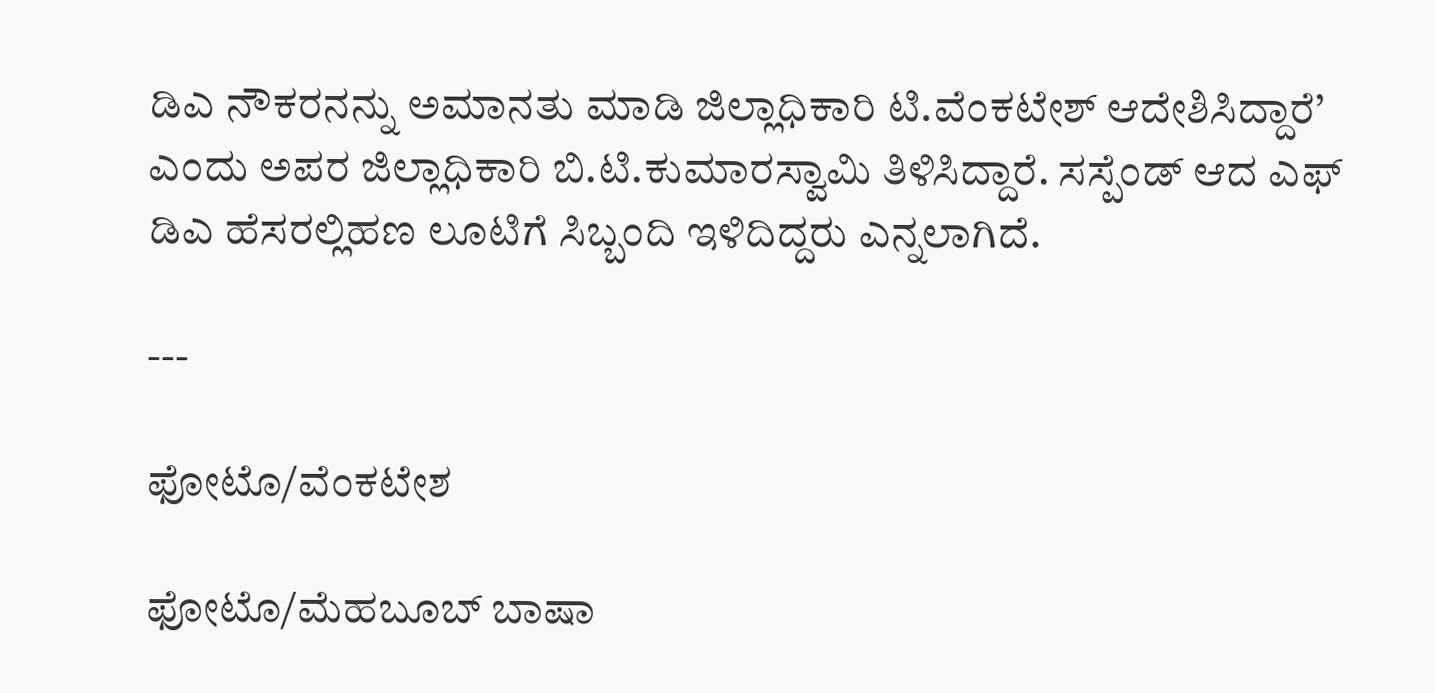ಡಿಎ ನೌಕರನನ್ನು ಅಮಾನತು ಮಾಡಿ ಜಿಲ್ಲಾಧಿಕಾರಿ ಟಿ.ವೆಂಕಟೇಶ್ ಆದೇಶಿಸಿದ್ದಾರೆ’ ಎಂದು ಅಪರ ಜಿಲ್ಲಾಧಿಕಾರಿ ಬಿ.ಟಿ.ಕುಮಾರಸ್ವಾಮಿ ತಿಳಿಸಿದ್ದಾರೆ. ಸಸ್ಪೆಂಡ್ ಆದ ಎಫ್ ಡಿಎ ಹೆಸರಲ್ಲಿಹಣ ಲೂಟಿಗೆ ಸಿಬ್ಬಂದಿ ಇಳಿದಿದ್ದರು ಎನ್ನಲಾಗಿದೆ.

---

ಫೋಟೊ/ವೆಂಕಟೇಶ

ಫೋಟೊ/ಮೆಹಬೂಬ್ ಬಾಷಾ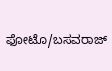ಫೋಟೊ/ಬಸವರಾಜ್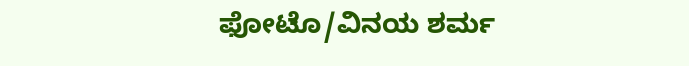ಫೋಟೊ/ವಿನಯ ಶರ್ಮ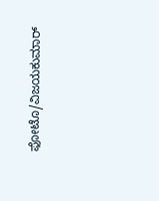ಫೋಟೊ/ವಿಜಯಕುಮಾರ್